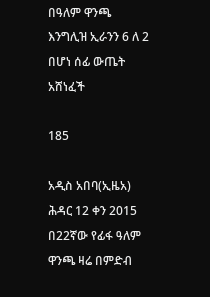በዓለም ዋንጫ እንግሊዝ ኢራንን 6 ለ 2 በሆነ ሰፊ ውጤት አሸነፈች

185

አዲስ አበባ(ኢዜአ) ሕዳር 12 ቀን 2015 በ22ኛው የፊፋ ዓለም ዋንጫ ዛሬ በምድብ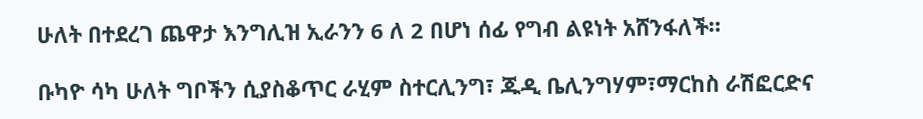ሁለት በተደረገ ጨዋታ እንግሊዝ ኢራንን 6 ለ 2 በሆነ ሰፊ የግብ ልዩነት አሸንፋለች።

ቡካዮ ሳካ ሁለት ግቦችን ሲያስቆጥር ራሂም ስተርሊንግ፣ ጁዲ ቤሊንግሃም፣ማርከስ ራሽፎርድና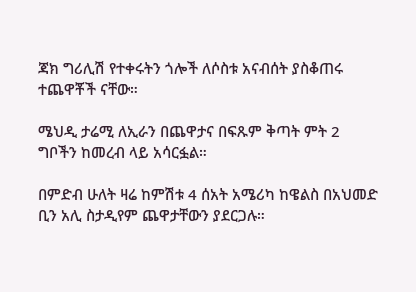ጃክ ግሪሊሽ የተቀሩትን ጎሎች ለሶስቱ አናብሰት ያስቆጠሩ ተጨዋቾች ናቸው።

ሜህዲ ታሬሚ ለኢራን በጨዋታና በፍጹም ቅጣት ምት 2 ግቦችን ከመረብ ላይ አሳርፏል።

በምድብ ሁለት ዛሬ ከምሽቱ 4 ሰአት አሜሪካ ከዌልስ በአህመድ ቢን አሊ ስታዲየም ጨዋታቸውን ያደርጋሉ።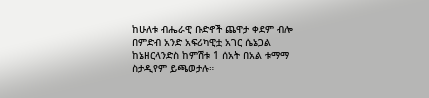ከሁለቱ ብሔራዊ ቡድኖች ጨዋታ ቀደም ብሎ በምድብ አንድ አፍሪካዊቷ አገር ሴኔጋል ከኔዘርላንድስ ከምሽቱ 1 ሰአት በአል ቱማማ ስታዲየም ይጫወታሉ።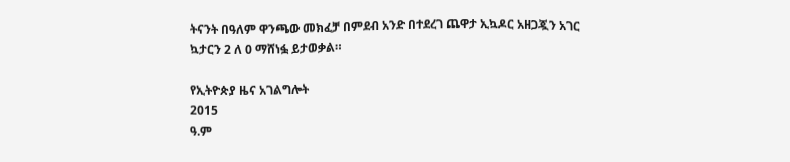ትናንት በዓለም ዋንጫው መክፈቻ በምደብ አንድ በተደረገ ጨዋታ ኢኳዶር አዘጋጇን አገር ኳታርን 2 ለ 0 ማሸነፏ ይታወቃል።

የኢትዮጵያ ዜና አገልግሎት
2015
ዓ.ም